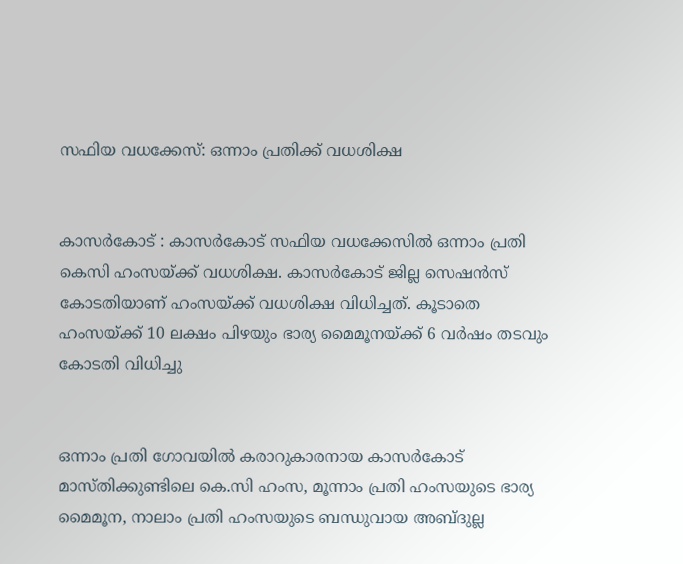സഫിയ വധക്കേസ്: ഒന്നാം പ്രതിക്ക് വധശിക്ഷ


കാസര്‍കോട് : കാസര്‍കോട് സഫിയ വധക്കേസില്‍ ഒന്നാം പ്രതി കെസി ഹംസയ്ക്ക് വധശിക്ഷ. കാസര്‍കോട് ജില്ല സെഷന്‍സ് കോടതിയാണ് ഹംസയ്ക്ക് വധശിക്ഷ വിധിച്ചത്. കൂടാതെ ഹംസയ്ക്ക് 10 ലക്ഷം പിഴയും ഭാര്യ മൈമൂനയ്ക്ക് 6 വര്‍ഷം തടവും കോടതി വിധിച്ചു


ഒന്നാം പ്രതി ഗോവയില്‍ കരാറുകാരനായ കാസര്‍കോട് മാസ്തിക്കുണ്ടിലെ കെ.സി ഹംസ, മൂന്നാം പ്രതി ഹംസയുടെ ഭാര്യ മൈമൂന, നാലാം പ്രതി ഹംസയുടെ ബന്ധുവായ അബ്ദുല്ല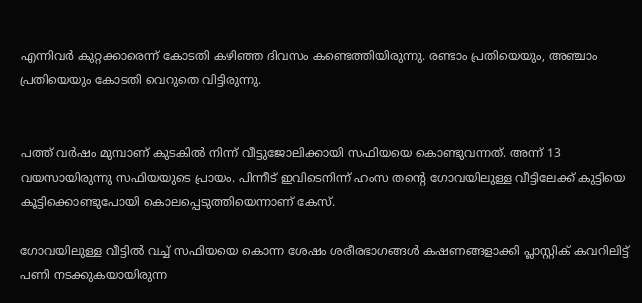എന്നിവര്‍ കുറ്റക്കാരെന്ന് കോടതി കഴിഞ്ഞ ദിവസം കണ്ടെത്തിയിരുന്നു. രണ്ടാം പ്രതിയെയും, അഞ്ചാം പ്രതിയെയും കോടതി വെറുതെ വിട്ടിരുന്നു.


പത്ത് വര്‍ഷം മുമ്പാണ് കുടകില്‍ നിന്ന് വീട്ടുജോലിക്കായി സഫിയയെ കൊണ്ടുവന്നത്. അന്ന് 13 വയസായിരുന്നു സഫിയയുടെ പ്രായം. പിന്നീട് ഇവിടെനിന്ന് ഹംസ തന്റെ ഗോവയിലുള്ള വീട്ടിലേക്ക് കുട്ടിയെ കൂട്ടിക്കൊണ്ടുപോയി കൊലപ്പെടുത്തിയെന്നാണ് കേസ്.

ഗോവയിലുള്ള വീട്ടില്‍ വച്ച് സഫിയയെ കൊന്ന ശേഷം ശരീരഭാഗങ്ങള്‍ കഷണങ്ങളാക്കി പ്ലാസ്റ്റിക് കവറിലിട്ട് പണി നടക്കുകയായിരുന്ന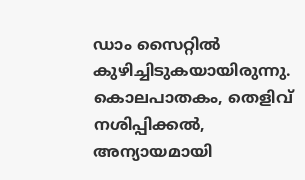ഡാം സൈറ്റില്‍ കുഴിച്ചിടുകയായിരുന്നു. കൊലപാതകം, തെളിവ് നശിപ്പിക്കല്‍, അന്യായമായി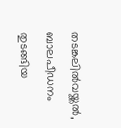തടങ്കലില്‍വയ്ക്കല്‍, ബാലപീഡനം തുടങ്ങിയ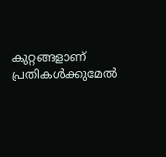കുറ്റങ്ങളാണ് പ്രതികള്‍ക്കുമേല്‍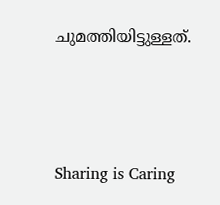ചുമത്തിയിട്ടുള്ളത്.



Sharing is Caring